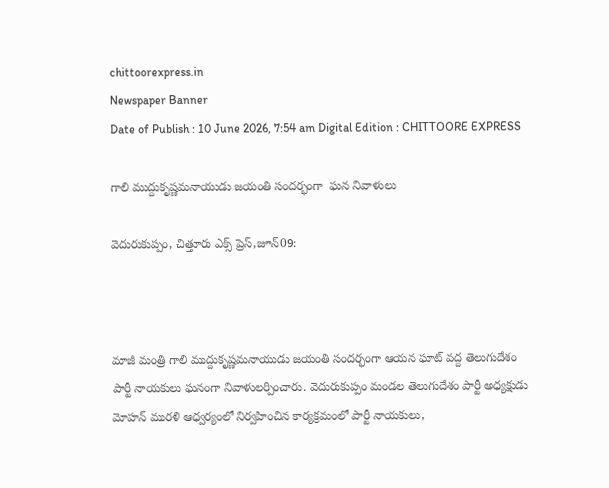chittoorexpress.in
Newspaper Banner
Date of Publish : 10 June 2026, 7:54 am Digital Edition : CHITTOORE EXPRESS

గాలి ముద్దుకృష్ణమనాయుడు జయంతి సందర్భంగా  ఘన నివాళులు

వెదురుకుప్పం, చిత్తూరు ఎక్స్ ప్రెస్,జూన్09:



మాజీ మంత్రి గాలి ముద్దుకృష్ణమనాయుడు జయంతి సందర్భంగా ఆయన ఘాట్ వద్ద తెలుగుదేశం పార్టీ నాయకులు ఘనంగా నివాళులర్పించారు. వెదురుకుప్పం మండల తెలుగుదేశం పార్టీ అధ్యక్షుడు మోహన్ మురళి ఆధ్వర్యంలో నిర్వహించిన కార్యక్రమంలో పార్టీ నాయకులు,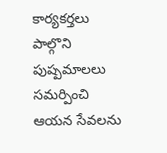కార్యకర్తలు పాల్గొని పుష్పమాలలు సమర్పించి ఆయన సేవలను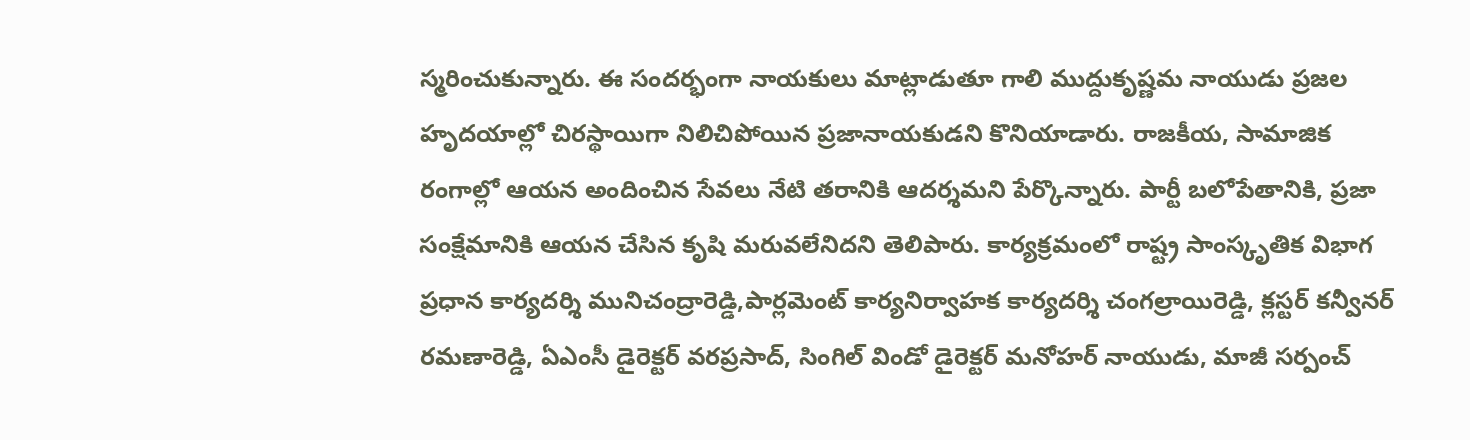స్మరించుకున్నారు. ఈ సందర్భంగా నాయకులు మాట్లాడుతూ గాలి ముద్దుకృష్ణమ నాయుడు ప్రజల హృదయాల్లో చిరస్థాయిగా నిలిచిపోయిన ప్రజానాయకుడని కొనియాడారు. రాజకీయ, సామాజిక రంగాల్లో ఆయన అందించిన సేవలు నేటి తరానికి ఆదర్శమని పేర్కొన్నారు. పార్టీ బలోపేతానికి, ప్రజా సంక్షేమానికి ఆయన చేసిన కృషి మరువలేనిదని తెలిపారు. కార్యక్రమంలో రాష్ట్ర సాంస్కృతిక విభాగ ప్రధాన కార్యదర్శి మునిచంద్రారెడ్డి,పార్లమెంట్ కార్యనిర్వాహక కార్యదర్శి చంగల్రాయిరెడ్డి, క్లస్టర్ కన్వీనర్ రమణారెడ్డి, ఏఎంసీ డైరెక్టర్ వరప్రసాద్, సింగిల్ విండో డైరెక్టర్ మనోహర్ నాయుడు, మాజీ సర్పంచ్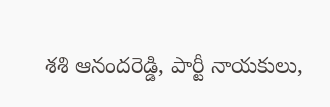శశి ఆనందరెడ్డి, పార్టీ నాయకులు,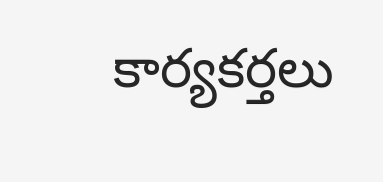కార్యకర్తలు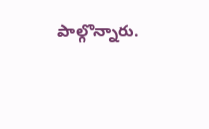పాల్గొన్నారు.